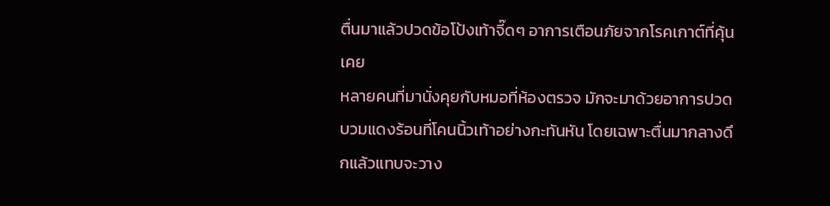ตื่นมาแล้วปวดข้อโป้งเท้าจี๊ดๆ อาการเตือนภัยจากโรคเกาต์ที่คุ้นเคย
หลายคนที่มานั่งคุยกับหมอที่ห้องตรวจ มักจะมาด้วยอาการปวดบวมแดงร้อนที่โคนนิ้วเท้าอย่างกะทันหัน โดยเฉพาะตื่นมากลางดึกแล้วแทบจะวาง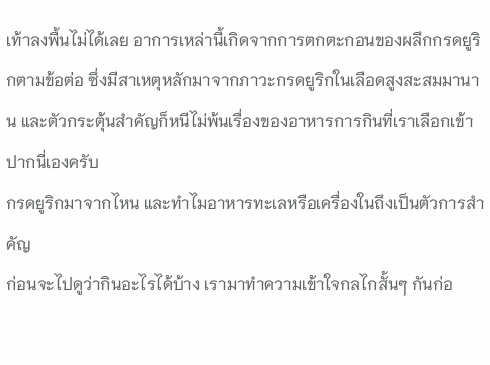เท้าลงพื้นไม่ได้เลย อาการเหล่านี้เกิดจากการตกตะกอนของผลึกกรดยูริกตามข้อต่อ ซึ่งมีสาเหตุหลักมาจากภาวะกรดยูริกในเลือดสูงสะสมมานาน และตัวกระตุ้นสำคัญก็หนีไม่พ้นเรื่องของอาหารการกินที่เราเลือกเข้าปากนี่เองครับ
กรดยูริกมาจากไหน และทำไมอาหารทะเลหรือเครื่องในถึงเป็นตัวการสำคัญ
ก่อนจะไปดูว่ากินอะไรได้บ้าง เรามาทำความเข้าใจกลไกสั้นๆ กันก่อ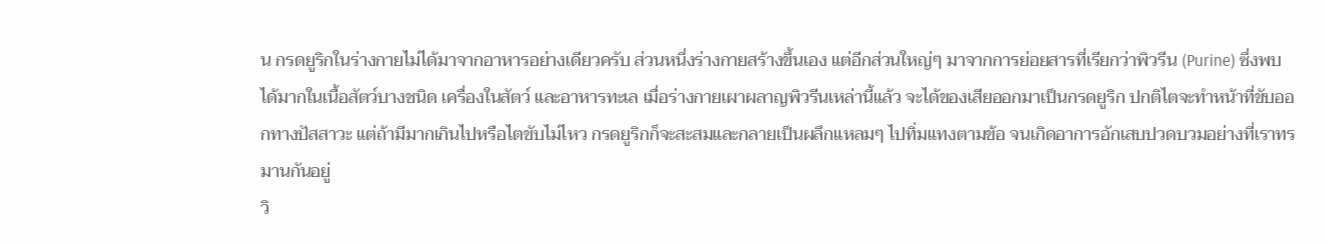น กรดยูริกในร่างกายไม่ได้มาจากอาหารอย่างเดียวครับ ส่วนหนึ่งร่างกายสร้างขึ้นเอง แต่อีกส่วนใหญ่ๆ มาจากการย่อยสารที่เรียกว่าพิวรีน (Purine) ซึ่งพบได้มากในเนื้อสัตว์บางชนิด เครื่องในสัตว์ และอาหารทะเล เมื่อร่างกายเผาผลาญพิวรีนเหล่านี้แล้ว จะได้ของเสียออกมาเป็นกรดยูริก ปกติไตจะทำหน้าที่ขับออกทางปัสสาวะ แต่ถ้ามีมากเกินไปหรือไตขับไม่ไหว กรดยูริกก็จะสะสมและกลายเป็นผลึกแหลมๆ ไปทิ่มแทงตามข้อ จนเกิดอาการอักเสบปวดบวมอย่างที่เราทรมานกันอยู่
วิ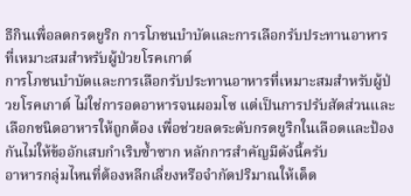ธีกินเพื่อลดกรดยูริก การโภชนบำบัดและการเลือกรับประทานอาหารที่เหมาะสมสำหรับผู้ป่วยโรคเกาต์
การโภชนบำบัดและการเลือกรับประทานอาหารที่เหมาะสมสำหรับผู้ป่วยโรคเกาต์ ไม่ใช่การอดอาหารจนผอมโซ แต่เป็นการปรับสัดส่วนและเลือกชนิดอาหารให้ถูกต้อง เพื่อช่วยลดระดับกรดยูริกในเลือดและป้องกันไม่ให้ข้ออักเสบกำเริบซ้ำซาก หลักการสำคัญมีดังนี้ครับ
อาหารกลุ่มไหนที่ต้องหลีกเลี่ยงหรือจำกัดปริมาณให้เด็ด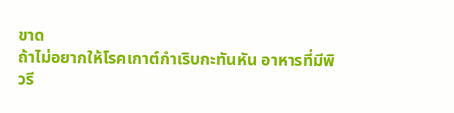ขาด
ถ้าไม่อยากให้โรคเกาต์กำเริบกะทันหัน อาหารที่มีพิวรี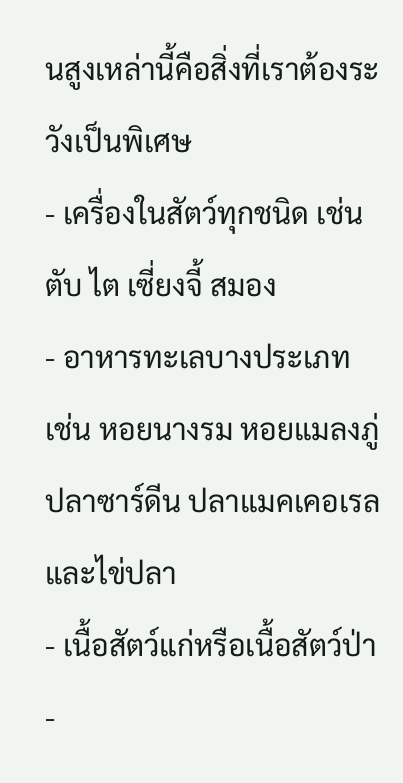นสูงเหล่านี้คือสิ่งที่เราต้องระวังเป็นพิเศษ
- เครื่องในสัตว์ทุกชนิด เช่น ตับ ไต เซี่ยงจี้ สมอง
- อาหารทะเลบางประเภท เช่น หอยนางรม หอยแมลงภู่ ปลาซาร์ดีน ปลาแมคเคอเรล และไข่ปลา
- เนื้อสัตว์แก่หรือเนื้อสัตว์ป่า
-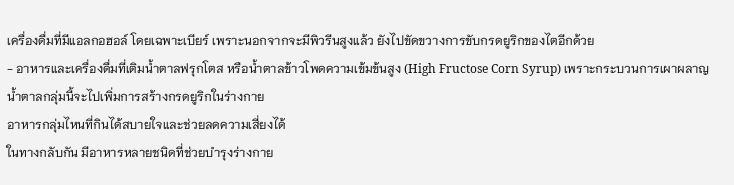เครื่องดื่มที่มีแอลกอฮอล์ โดยเฉพาะเบียร์ เพราะนอกจากจะมีพิวรีนสูงแล้ว ยังไปขัดขวางการขับกรดยูริกของไตอีกด้วย
- อาหารและเครื่องดื่มที่เติมน้ำตาลฟรุกโตส หรือน้ำตาลข้าวโพดความเข้มข้นสูง (High Fructose Corn Syrup) เพราะกระบวนการเผาผลาญน้ำตาลกลุ่มนี้จะไปเพิ่มการสร้างกรดยูริกในร่างกาย
อาหารกลุ่มไหนที่กินได้สบายใจและช่วยลดความเสี่ยงได้
ในทางกลับกัน มีอาหารหลายชนิดที่ช่วยบำรุงร่างกาย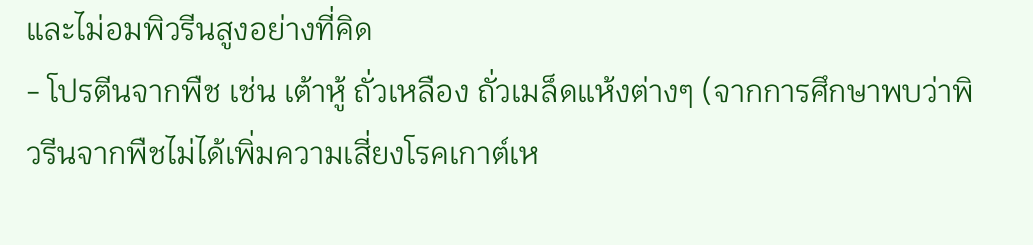และไม่อมพิวรีนสูงอย่างที่คิด
- โปรตีนจากพืช เช่น เต้าหู้ ถั่วเหลือง ถั่วเมล็ดแห้งต่างๆ (จากการศึกษาพบว่าพิวรีนจากพืชไม่ได้เพิ่มความเสี่ยงโรคเกาต์เห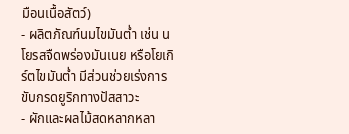มือนเนื้อสัตว์)
- ผลิตภัณฑ์นมไขมันต่ำ เช่น นโยรสจืดพร่องมันเนย หรือโยเกิร์ตไขมันต่ำ มีส่วนช่วยเร่งการขับกรดยูริกทางปัสสาวะ
- ผักและผลไม้สดหลากหลา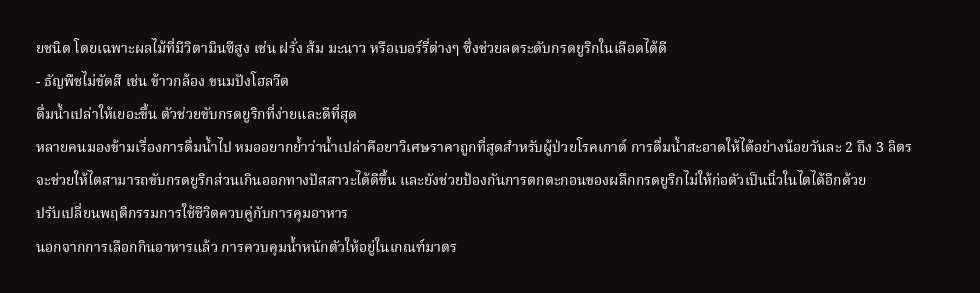ยชนิด โดยเฉพาะผลไม้ที่มีวิตามินซีสูง เช่น ฝรั่ง ส้ม มะนาว หรือเบอร์รี่ต่างๆ ซึ่งช่วยลดระดับกรดยูริกในเลือดได้ดี
- ธัญพืชไม่ขัดสี เช่น ข้าวกล้อง ขนมปังโฮลวีต
ดื่มน้ำเปล่าให้เยอะขึ้น ตัวช่วยขับกรดยูริกที่ง่ายและดีที่สุด
หลายคนมองข้ามเรื่องการดื่มน้ำไป หมออยากย้ำว่าน้ำเปล่าคือยาวิเศษราคาถูกที่สุดสำหรับผู้ป่วยโรคเกาต์ การดื่มน้ำสะอาดให้ได้อย่างน้อยวันละ 2 ถึง 3 ลิตร จะช่วยให้ไตสามารถขับกรดยูริกส่วนเกินออกทางปัสสาวะได้ดีขึ้น และยังช่วยป้องกันการตกตะกอนของผลึกกรดยูริกไม่ให้ก่อตัวเป็นนิ่วในไตได้อีกด้วย
ปรับเปลี่ยนพฤติกรรมการใช้ชีวิตควบคู่กับการคุมอาหาร
นอกจากการเลือกกินอาหารแล้ว การควบคุมน้ำหนักตัวให้อยู่ในเกณฑ์มาตร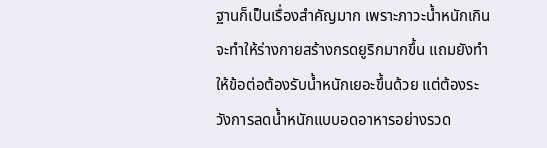ฐานก็เป็นเรื่องสำคัญมาก เพราะภาวะน้ำหนักเกินจะทำให้ร่างกายสร้างกรดยูริกมากขึ้น แถมยังทำให้ข้อต่อต้องรับน้ำหนักเยอะขึ้นด้วย แต่ต้องระวังการลดน้ำหนักแบบอดอาหารอย่างรวด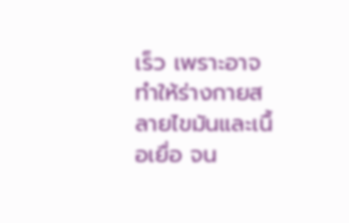เร็ว เพราะอาจทำให้ร่างกายสลายไขมันและเนื้อเยื่อ จน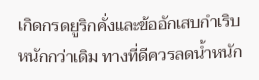เกิดกรดยูริกคั่งและข้ออักเสบกำเริบหนักกว่าเดิม ทางที่ดีควรลดน้ำหนัก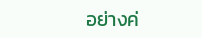อย่างค่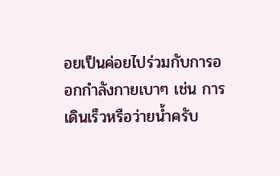อยเป็นค่อยไปร่วมกับการออกกำลังกายเบาๆ เช่น การเดินเร็วหรือว่ายน้ำครับ